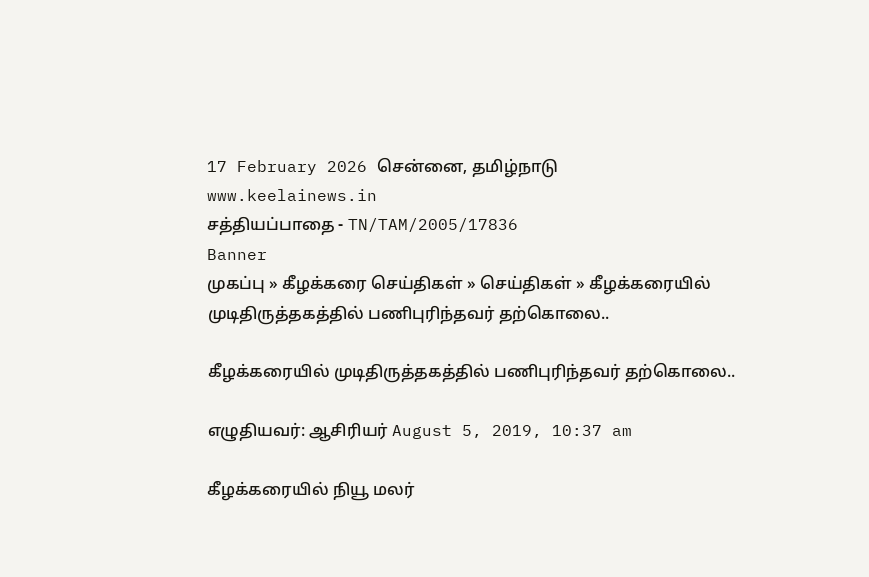17 February 2026 சென்னை, தமிழ்நாடு
www.keelainews.in
சத்தியப்பாதை - TN/TAM/2005/17836
Banner
முகப்பு » கீழக்கரை செய்திகள் » செய்திகள் » கீழக்கரையில் முடிதிருத்தகத்தில் பணிபுரிந்தவர் தற்கொலை..

கீழக்கரையில் முடிதிருத்தகத்தில் பணிபுரிந்தவர் தற்கொலை..

எழுதியவர்: ஆசிரியர் August 5, 2019, 10:37 am

கீழக்கரையில் நியூ மலர்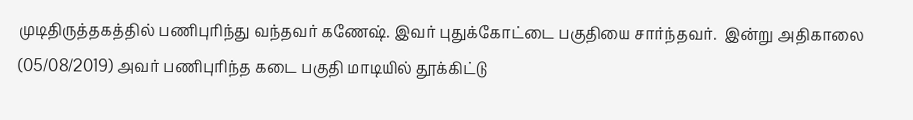முடிதிருத்தகத்தில் பணிபுரிந்து வந்தவர் கணேஷ். இவர் புதுக்கோட்டை பகுதியை சார்ந்தவர்.  இன்று அதிகாலை (05/08/2019) அவர் பணிபுரிந்த கடை பகுதி மாடியில் தூக்கிட்டு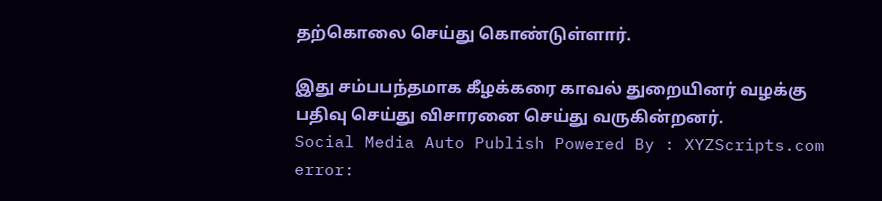தற்கொலை செய்து கொண்டுள்ளார்.

இது சம்பபந்தமாக கீழக்கரை காவல் துறையினர் வழக்கு பதிவு செய்து விசாரனை செய்து வருகின்றனர்.
Social Media Auto Publish Powered By : XYZScripts.com
error: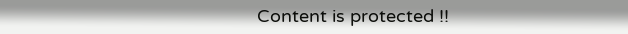Content is protected !!